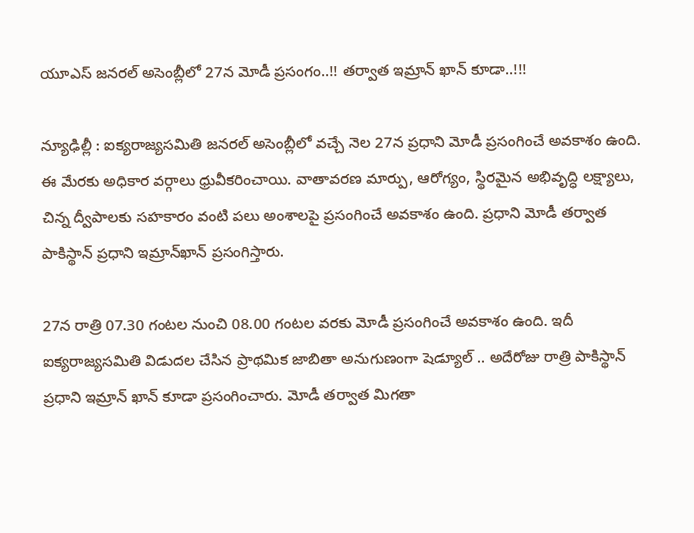యూఎస్ జనరల్ అసెంబ్లీలో 27న మోడీ ప్రసంగం..!! తర్వాత ఇమ్రాన్ ఖాన్ కూడా..!!!

న్యూఢిల్లీ : ఐక్యరాజ్యసమితి జనరల్ అసెంబ్లీలో వచ్చే నెల 27న ప్రధాని మోడీ ప్రసంగించే అవకాశం ఉంది. ఈ మేరకు అధికార వర్గాలు ధ్రువీకరించాయి. వాతావరణ మార్పు, ఆరోగ్యం, స్థిరమైన అభివృద్ధి లక్ష్యాలు, చిన్న ద్వీపాలకు సహకారం వంటి పలు అంశాలపై ప్రసంగించే అవకాశం ఉంది. ప్రధాని మోడీ తర్వాత పాకిస్థాన్ ప్రధాని ఇమ్రాన్‌ఖాన్ ప్రసంగిస్తారు.

27న రాత్రి 07.30 గంటల నుంచి 08.00 గంటల వరకు మోడీ ప్రసంగించే అవకాశం ఉంది. ఇదీ ఐక్యరాజ్యసమితి విడుదల చేసిన ప్రాథమిక జాబితా అనుగుణంగా షెడ్యూల్ .. అదేరోజు రాత్రి పాకిస్థాన్ ప్రధాని ఇమ్రాన్ ఖాన్ కూడా ప్రసంగించారు. మోడీ తర్వాత మిగతా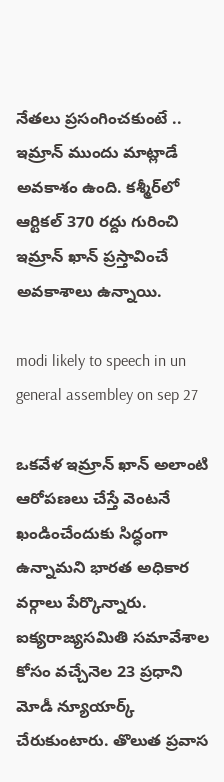నేతలు ప్రసంగించకుంటే .. ఇమ్రాన్ ముందు మాట్లాడే అవకాశం ఉంది. కశ్మీర్‌లో ఆర్టికల్ 370 రద్దు గురించి ఇమ్రాన్ ఖాన్ ప్రస్తావించే అవకాశాలు ఉన్నాయి.

modi likely to speech in un general assembley on sep 27

ఒకవేళ ఇమ్రాన్ ఖాన్ అలాంటి ఆరోపణలు చేస్తే వెంటనే ఖండించేందుకు సిద్ధంగా ఉన్నామని భారత అధికార వర్గాలు పేర్కొన్నారు. ఐక్యరాజ్యసమితి సమావేశాల కోసం వచ్చేనెల 23 ప్రధాని మోడీ న్యూయార్క్ చేరుకుంటారు. తొలుత ప్రవాస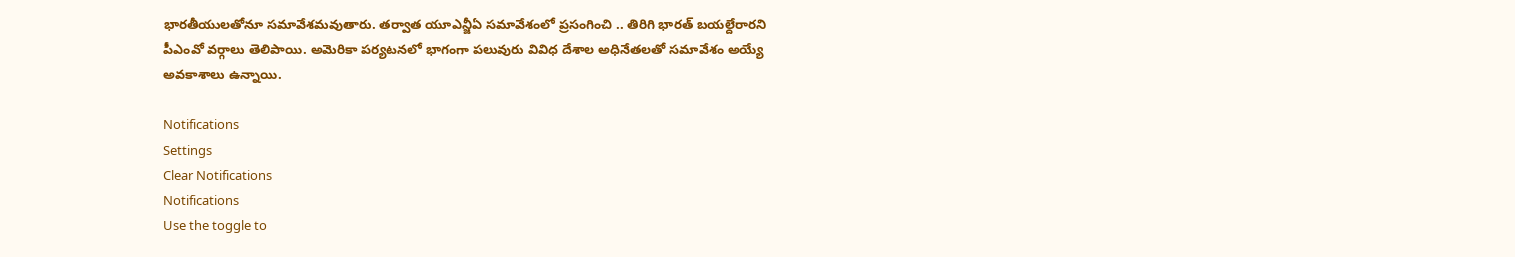భారతీయులతోనూ సమావేశమవుతారు. తర్వాత యూఎన్జీఏ సమావేశంలో ప్రసంగించి .. తిరిగి భారత్ బయల్దేరారని పీఎంవో వర్గాలు తెలిపాయి. అమెరికా పర్యటనలో భాగంగా పలువురు వివిధ దేశాల అధినేతలతో సమావేశం అయ్యే అవకాశాలు ఉన్నాయి.

Notifications
Settings
Clear Notifications
Notifications
Use the toggle to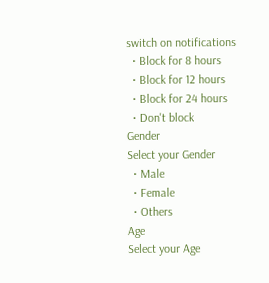switch on notifications
  • Block for 8 hours
  • Block for 12 hours
  • Block for 24 hours
  • Don't block
Gender
Select your Gender
  • Male
  • Female
  • Others
Age
Select your Age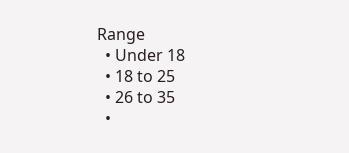Range
  • Under 18
  • 18 to 25
  • 26 to 35
  •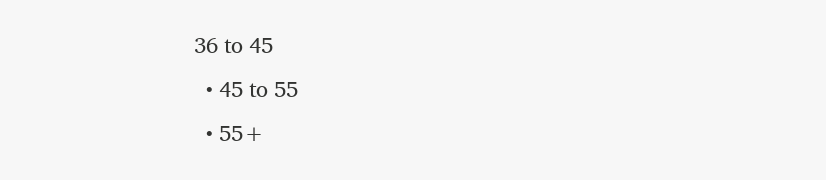36 to 45
  • 45 to 55
  • 55+